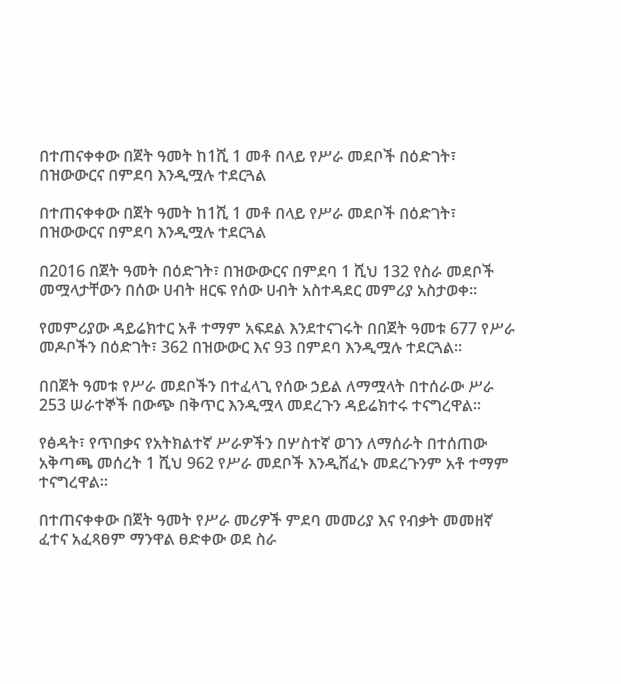በተጠናቀቀው በጀት ዓመት ከ1ሺ 1 መቶ በላይ የሥራ መደቦች በዕድገት፣ በዝውውርና በምደባ እንዲሟሉ ተደርጓል

በተጠናቀቀው በጀት ዓመት ከ1ሺ 1 መቶ በላይ የሥራ መደቦች በዕድገት፣ በዝውውርና በምደባ እንዲሟሉ ተደርጓል

በ2016 በጀት ዓመት በዕድገት፣ በዝውውርና በምደባ 1 ሺህ 132 የስራ መደቦች መሟላታቸውን በሰው ሀብት ዘርፍ የሰው ሀብት አስተዳደር መምሪያ አስታወቀ፡፡

የመምሪያው ዳይሬክተር አቶ ተማም አፍደል እንደተናገሩት በበጀት ዓመቱ 677 የሥራ መዶቦችን በዕድገት፣ 362 በዝውውር እና 93 በምደባ እንዲሟሉ ተደርጓል፡፡

በበጀት ዓመቱ የሥራ መደቦችን በተፈላጊ የሰው ኃይል ለማሟላት በተሰራው ሥራ 253 ሠራተኞች በውጭ በቅጥር እንዲሟላ መደረጉን ዳይሬክተሩ ተናግረዋል፡፡

የፅዳት፣ የጥበቃና የአትክልተኛ ሥራዎችን በሦስተኛ ወገን ለማሰራት በተሰጠው አቅጣጫ መሰረት 1 ሺህ 962 የሥራ መደቦች እንዲሸፈኑ መደረጉንም አቶ ተማም ተናግረዋል፡፡

በተጠናቀቀው በጀት ዓመት የሥራ መሪዎች ምደባ መመሪያ እና የብቃት መመዘኛ ፈተና አፈጻፀም ማንዋል ፀድቀው ወደ ስራ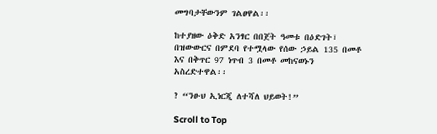መግባታቸውንም ገልፀዋል፡፡

ከተያዘው ዕቅድ አንፃር በበጀት ዓመቱ በዕድገት፣ በዝውውርና በምደባ የተሟላው የሰው ኃይል 135 በመቶ እና በቅጥር 97 ነጥብ 3 በመቶ መከናወኑን አስረድተዋል፡፡

? “ንፁህ ኢነርጂ ለተሻለ ህይወት!”

Scroll to Top